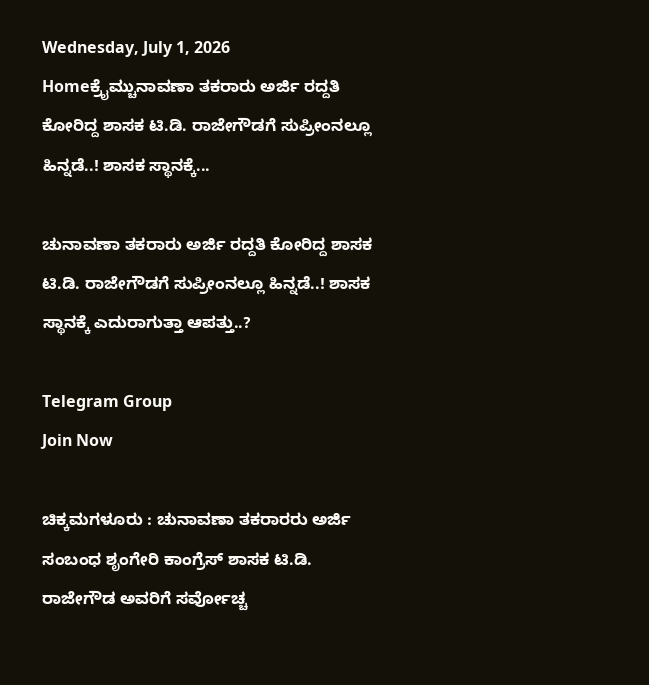Wednesday, July 1, 2026
Homeಕ್ರೈಮ್ಚುನಾವಣಾ ತಕರಾರು ಅರ್ಜಿ ರದ್ದತಿ ಕೋರಿದ್ದ ಶಾಸಕ ಟಿ.ಡಿ. ರಾಜೇಗೌಡಗೆ ಸುಪ್ರೀಂನಲ್ಲೂ ಹಿನ್ನಡೆ..! ಶಾಸಕ ಸ್ಥಾನಕ್ಕೆ...

ಚುನಾವಣಾ ತಕರಾರು ಅರ್ಜಿ ರದ್ದತಿ ಕೋರಿದ್ದ ಶಾಸಕ ಟಿ.ಡಿ. ರಾಜೇಗೌಡಗೆ ಸುಪ್ರೀಂನಲ್ಲೂ ಹಿನ್ನಡೆ..! ಶಾಸಕ ಸ್ಥಾನಕ್ಕೆ ಎದುರಾಗುತ್ತಾ ಆಪತ್ತು..?

Telegram Group
Join Now

ಚಿಕ್ಕಮಗಳೂರು : ಚುನಾವಣಾ ತಕರಾರರು ಅರ್ಜಿ ಸಂಬಂಧ ಶೃಂಗೇರಿ ಕಾಂಗ್ರೆಸ್‌ ಶಾಸಕ ಟಿ.ಡಿ. ರಾಜೇಗೌಡ ಅವರಿಗೆ ಸರ್ವೋಚ್ಚ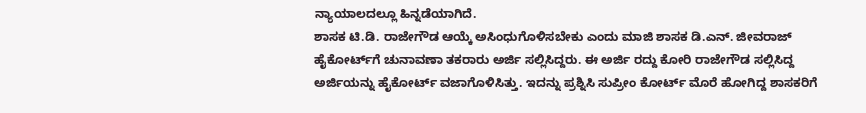ನ್ಯಾಯಾಲದಲ್ಲೂ ಹಿನ್ನಡೆಯಾಗಿದೆ.
ಶಾಸಕ ಟಿ.ಡಿ. ರಾಜೇಗೌಡ ಆಯ್ಕೆ ಅಸಿಂಧುಗೊಳಿಸಬೇಕು ಎಂದು ಮಾಜಿ ಶಾಸಕ ಡಿ.ಎನ್. ಜೀವರಾಜ್‌ ಹೈಕೋರ್ಟ್‌ಗೆ ಚುನಾವಣಾ ತಕರಾರು ಅರ್ಜಿ ಸಲ್ಲಿಸಿದ್ದರು. ಈ ಅರ್ಜಿ ರದ್ದು ಕೋರಿ ರಾಜೇಗೌಡ ಸಲ್ಲಿಸಿದ್ದ ಅರ್ಜಿಯನ್ನು ಹೈಕೋರ್ಟ್‌ ವಜಾಗೊಳಿಸಿತ್ತು. ಇದನ್ನು ಪ್ರಶ್ನಿಸಿ ಸುಪ್ರೀಂ ಕೋರ್ಟ್‌ ಮೊರೆ ಹೋಗಿದ್ದ ಶಾಸಕರಿಗೆ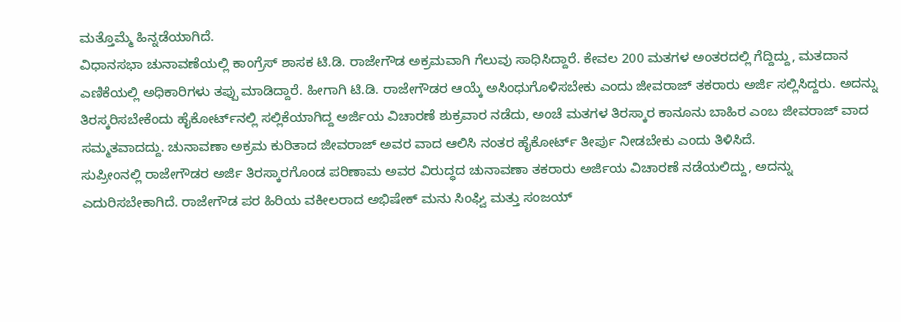ಮತ್ತೊಮ್ಮೆ ಹಿನ್ನಡೆಯಾಗಿದೆ.
ವಿಧಾನಸಭಾ ಚುನಾವಣೆಯಲ್ಲಿ ಕಾಂಗ್ರೆಸ್‌ ಶಾಸಕ ಟಿ.ಡಿ. ರಾಜೇಗೌಡ ಅಕ್ರಮವಾಗಿ ಗೆಲುವು ಸಾಧಿಸಿದ್ದಾರೆ. ಕೇವಲ 200 ಮತಗಳ ಅಂತರದಲ್ಲಿ ಗೆದ್ದಿದ್ದು, ಮತದಾನ ಎಣಿಕೆಯಲ್ಲಿ ಅಧಿಕಾರಿಗಳು ತಪ್ಪು ಮಾಡಿದ್ದಾರೆ. ಹೀಗಾಗಿ ಟಿ.ಡಿ. ರಾಜೇಗೌಡರ ಆಯ್ಕೆ ಅಸಿಂಧುಗೊಳಿಸಬೇಕು ಎಂದು ಜೀವರಾಜ್‌ ತಕರಾರು ಅರ್ಜಿ ಸಲ್ಲಿಸಿದ್ದರು. ಅದನ್ನು ತಿರಸ್ಕರಿಸಬೇಕೆಂದು ಹೈಕೋರ್ಟ್‌ನಲ್ಲಿ ಸಲ್ಲಿಕೆಯಾಗಿದ್ದ ಅರ್ಜಿಯ ವಿಚಾರಣೆ ಶುಕ್ರವಾರ ನಡೆದು, ಅಂಚೆ ಮತಗಳ ತಿರಸ್ಕಾರ ಕಾನೂನು ಬಾಹಿರ ಎಂಬ ಜೀವರಾಜ್ ವಾದ ಸಮ್ಮತವಾದದ್ದು. ಚುನಾವಣಾ ಅಕ್ರಮ ಕುರಿತಾದ ಜೀವರಾಜ್‌ ಅವರ ವಾದ ಆಲಿಸಿ ನಂತರ ಹೈಕೋರ್ಟ್‌ ತೀರ್ಪು ನೀಡಬೇಕು ಎಂದು ತಿಳಿಸಿದೆ.
ಸುಪ್ರೀಂನಲ್ಲಿ ರಾಜೇಗೌಡರ ಅರ್ಜಿ ತಿರಸ್ಕಾರಗೊಂಡ ಪರಿಣಾಮ ಅವರ ವಿರುದ್ಧದ ಚುನಾವಣಾ ತಕರಾರು ಅರ್ಜಿಯ ವಿಚಾರಣೆ ನಡೆಯಲಿದ್ದು, ಅದನ್ನು ಎದುರಿಸಬೇಕಾಗಿದೆ. ರಾಜೇಗೌಡ ಪರ ಹಿರಿಯ ವಕೀಲರಾದ ಅಭಿಷೇಕ್ ಮನು ಸಿಂಘ್ವಿ ಮತ್ತು ಸಂಜಯ್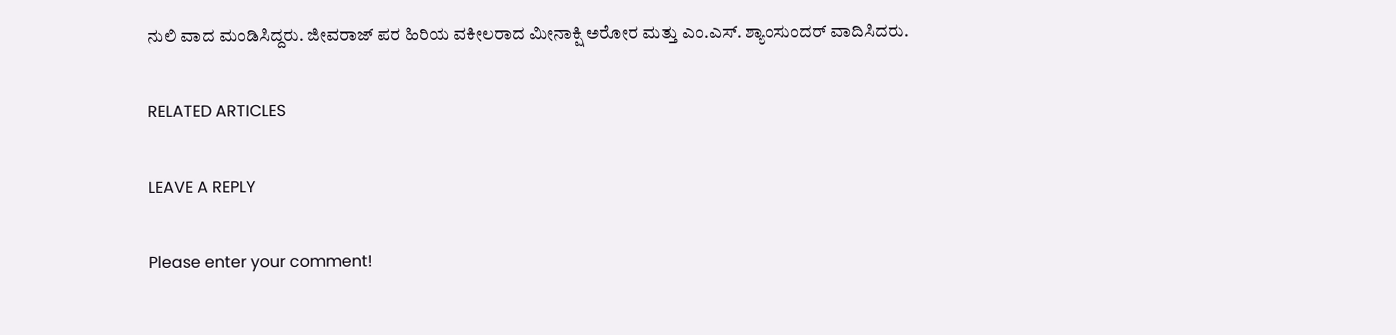ನುಲಿ ವಾದ ಮಂಡಿಸಿದ್ದರು. ಜೀವರಾಜ್ ಪರ ಹಿರಿಯ ವಕೀಲರಾದ ಮೀನಾಕ್ಷಿ ಅರೋರ ಮತ್ತು ಎಂ.ಎಸ್. ಶ್ಯಾಂಸುಂದರ್ ವಾದಿಸಿದರು.

RELATED ARTICLES

LEAVE A REPLY

Please enter your comment!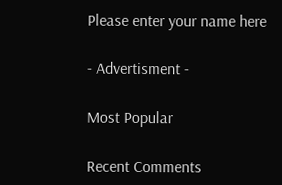Please enter your name here

- Advertisment -

Most Popular

Recent Comments